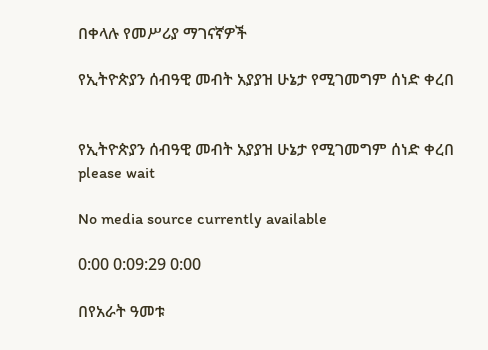በቀላሉ የመሥሪያ ማገናኛዎች

የኢትዮጵያን ሰብዓዊ መብት አያያዝ ሁኔታ የሚገመግም ሰነድ ቀረበ


የኢትዮጵያን ሰብዓዊ መብት አያያዝ ሁኔታ የሚገመግም ሰነድ ቀረበ
please wait

No media source currently available

0:00 0:09:29 0:00

በየአራት ዓመቱ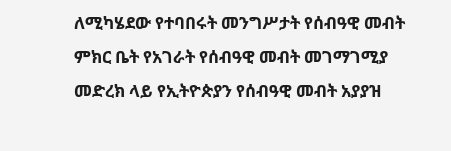ለሚካሄደው የተባበሩት መንግሥታት የሰብዓዊ መብት ምክር ቤት የአገራት የሰብዓዊ መብት መገማገሚያ መድረክ ላይ የኢትዮጵያን የሰብዓዊ መብት አያያዝ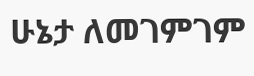ሁኔታ ለመገምገም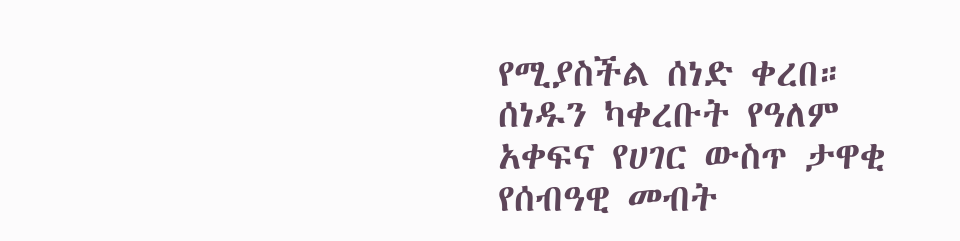የሚያስችል ሰነድ ቀረበ። ሰነዱን ካቀረቡት የዓለም አቀፍና የሀገር ውስጥ ታዋቂ የሰብዓዊ መብት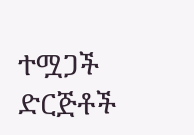ተሟጋች ድርጅቶች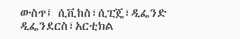ውስጥ፤ ሲቪከስ፣ሲፒጄ፣ዲፌንድ ዲፌንደርስ፣አርቲክል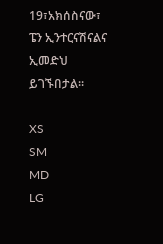19፣አክሰስናው፣ ፔን ኢንተርናሽናልና ኢመድህ ይገኙበታል።

XS
SM
MD
LG